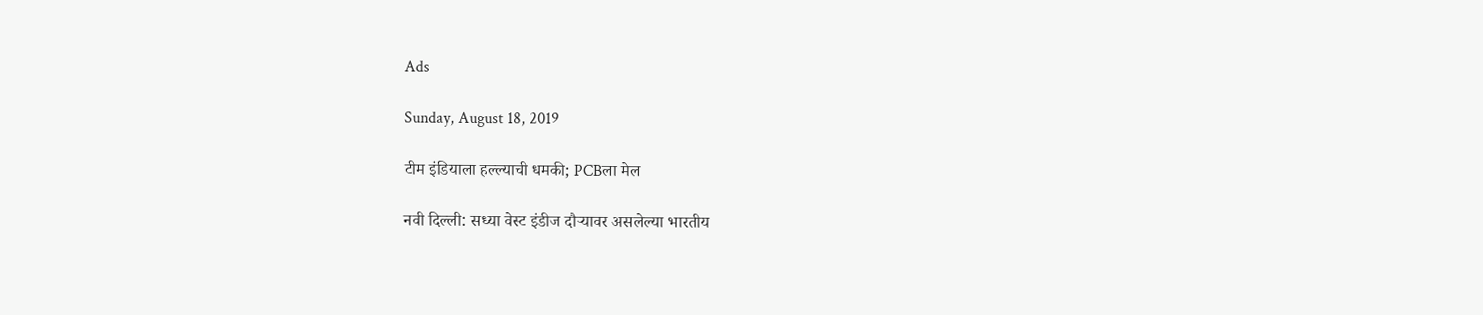Ads

Sunday, August 18, 2019

टीम इंडियाला हल्ल्याची धमकी; PCBला मेल

नवी दिल्ली: सध्या वेस्ट इंडीज दौऱ्यावर असलेल्या भारतीय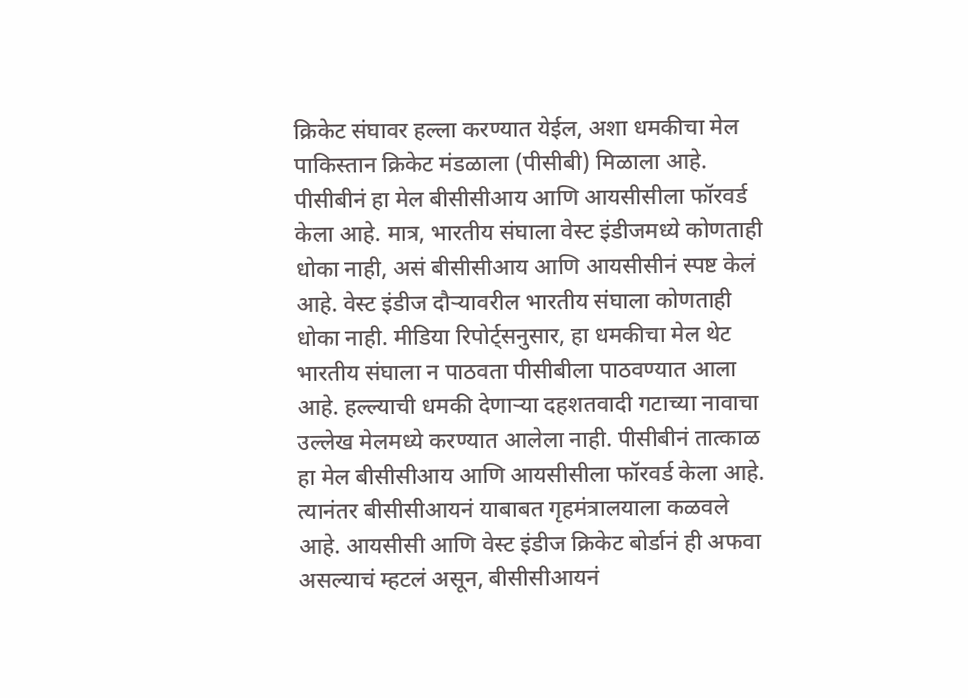क्रिकेट संघावर हल्ला करण्यात येईल, अशा धमकीचा मेल पाकिस्तान क्रिकेट मंडळाला (पीसीबी) मिळाला आहे. पीसीबीनं हा मेल बीसीसीआय आणि आयसीसीला फॉरवर्ड केला आहे. मात्र, भारतीय संघाला वेस्ट इंडीजमध्ये कोणताही धोका नाही, असं बीसीसीआय आणि आयसीसीनं स्पष्ट केलं आहे. वेस्ट इंडीज दौऱ्यावरील भारतीय संघाला कोणताही धोका नाही. मीडिया रिपोर्ट्सनुसार, हा धमकीचा मेल थेट भारतीय संघाला न पाठवता पीसीबीला पाठवण्यात आला आहे. हल्ल्याची धमकी देणाऱ्या दहशतवादी गटाच्या नावाचा उल्लेख मेलमध्ये करण्यात आलेला नाही. पीसीबीनं तात्काळ हा मेल बीसीसीआय आणि आयसीसीला फॉरवर्ड केला आहे. त्यानंतर बीसीसीआयनं याबाबत गृहमंत्रालयाला कळवले आहे. आयसीसी आणि वेस्ट इंडीज क्रिकेट बोर्डानं ही अफवा असल्याचं म्हटलं असून, बीसीसीआयनं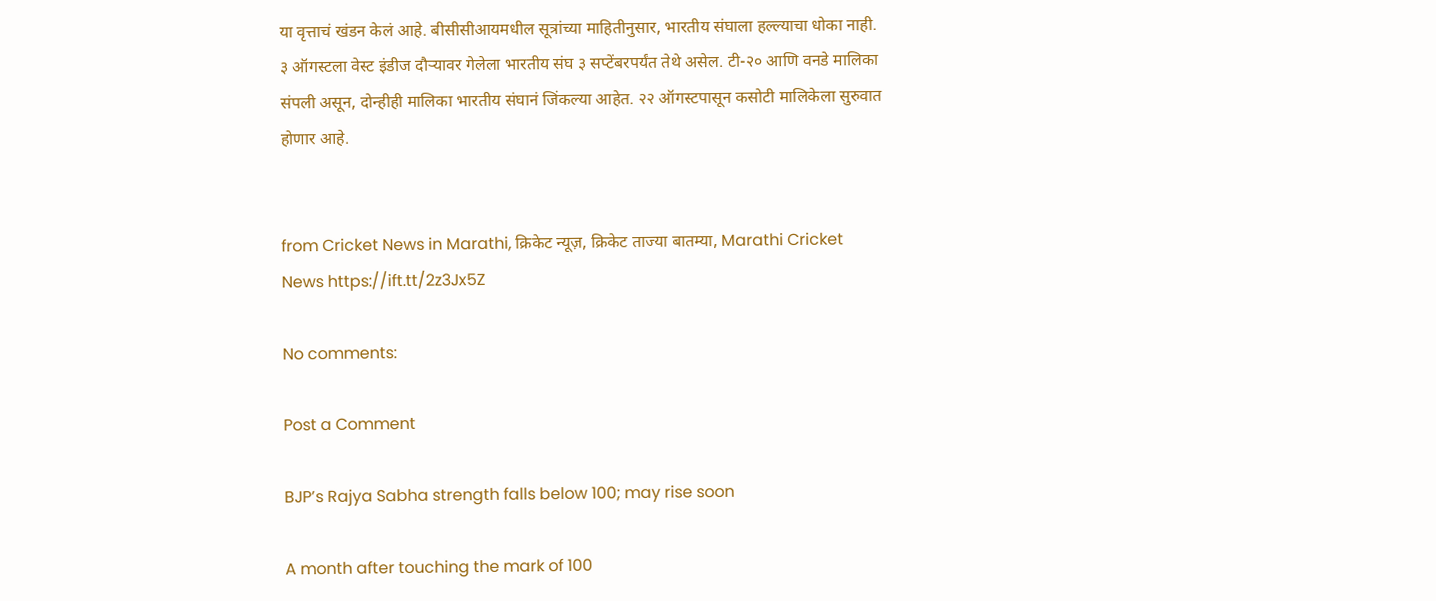या वृत्ताचं खंडन केलं आहे. बीसीसीआयमधील सूत्रांच्या माहितीनुसार, भारतीय संघाला हल्ल्याचा धोका नाही. ३ ऑगस्टला वेस्ट इंडीज दौऱ्यावर गेलेला भारतीय संघ ३ सप्टेंबरपर्यंत तेथे असेल. टी-२० आणि वनडे मालिका संपली असून, दोन्हीही मालिका भारतीय संघानं जिंकल्या आहेत. २२ ऑगस्टपासून कसोटी मालिकेला सुरुवात होणार आहे.


from Cricket News in Marathi, क्रिकेट न्यूज़, क्रिकेट ताज्या बातम्या, Marathi Cricket News https://ift.tt/2z3Jx5Z

No comments:

Post a Comment

BJP’s Rajya Sabha strength falls below 100; may rise soon

A month after touching the mark of 100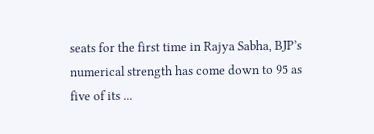seats for the first time in Rajya Sabha, BJP’s numerical strength has come down to 95 as five of its ...